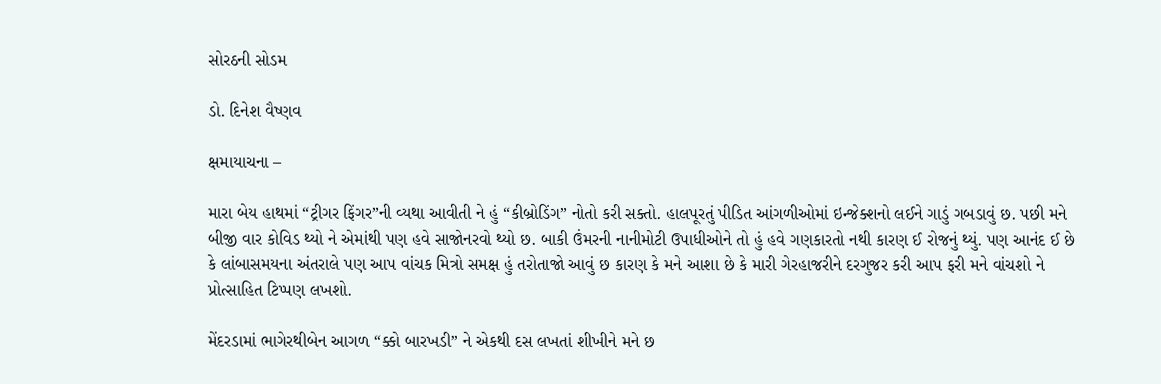સોરઠની સોડમ

ડો. દિનેશ વૈષ્ણવ

ક્ષમાયાચના –

મારા બેય હાથમાં “ટ્રીગર ફિંગર”ની વ્યથા આવીતી ને હું “કીબ્રોડિંગ” નોતો કરી સક્તો. હાલપૂરતું પીડિત આંગળીઓમાં ઇન્જેક્શનો લઈને ગાડું ગબડાવું છ. પછી મને બીજી વાર કોવિડ થ્યો ને એમાંથી પણ હવે સાજોનરવો થ્યો છ. બાકી ઉંમરની નાનીમોટી ઉપાધીઓને તો હું હવે ગણકારતો નથી કારણ ઈ રોજનું થ્યું. પણ આનંદ ઈ છે કે લાંબાસમયના અંતરાલે પણ આપ વાંચક મિત્રો સમક્ષ હું તરોતાજો આવું છ કારણ કે મને આશા છે કે મારી ગેરહાજરીને દરગુજર કરી આપ ફરી મને વાંચશો ને પ્રોત્સાહિત ટિપ્પણ લખશો.

મેંદરડામાં ભાગેરથીબેન આગળ “ક્કો બારખડી” ને એકથી દસ લખતાં શીખીને મને છ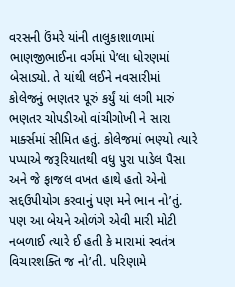વરસની ઉંમરે યાંની તાલુકાશાળામાં ભાણજીભાઈના વર્ગમાં પે’લા ધોરણમાં બેસાડ્યો. તે યાંથી લઈને નવસારીમાં કોલેજનું ભણતર પૂરું કર્યું યાં લગી મારું ભણતર ચોપડીઓ વાંચીગોખી ને સારા માર્ક્સમાં સીમિત હતું. કોલેજમાં ભણ્યો ત્યારે પપ્પાએ જરૂરિયાતથી વધુ પુરા પાડેલ પૈસા અને જે ફાજલ વખત હાથે હતો એનો સદ્દઉપીયોગ કરવાનું પણ મને ભાન નો’તું. પણ આ બેયને ઓળંગે એવી મારી મોટી નબળાઈ ત્યારે ઈ હતી કે મારામાં સ્વતંત્ર વિચારશક્તિ જ નો’તી. પરિણામે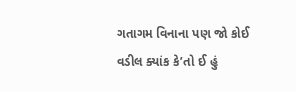ગતાગમ વિનાના પણ જો કોઈ વડીલ ક્યાંક કે’તો ઈ હું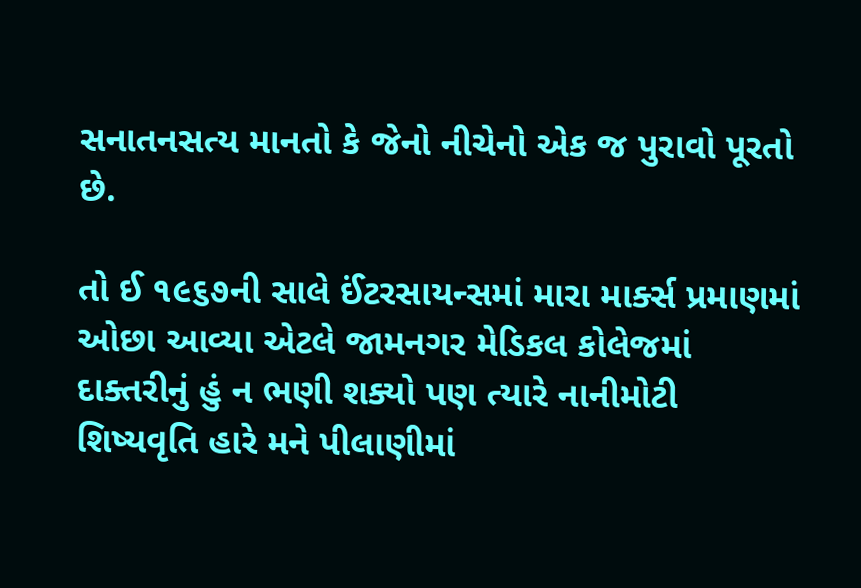સનાતનસત્ય માનતો કે જેનો નીચેનો એક જ પુરાવો પૂરતો છે.

તો ઈ ૧૯૬૭ની સાલે ઈંટરસાયન્સમાં મારા માર્ક્સ પ્રમાણમાં ઓછા આવ્યા એટલે જામનગર મેડિકલ કોલેજમાં દાક્તરીનું હું ન ભણી શક્યો પણ ત્યારે નાનીમોટી શિષ્યવૃતિ હારે મને પીલાણીમાં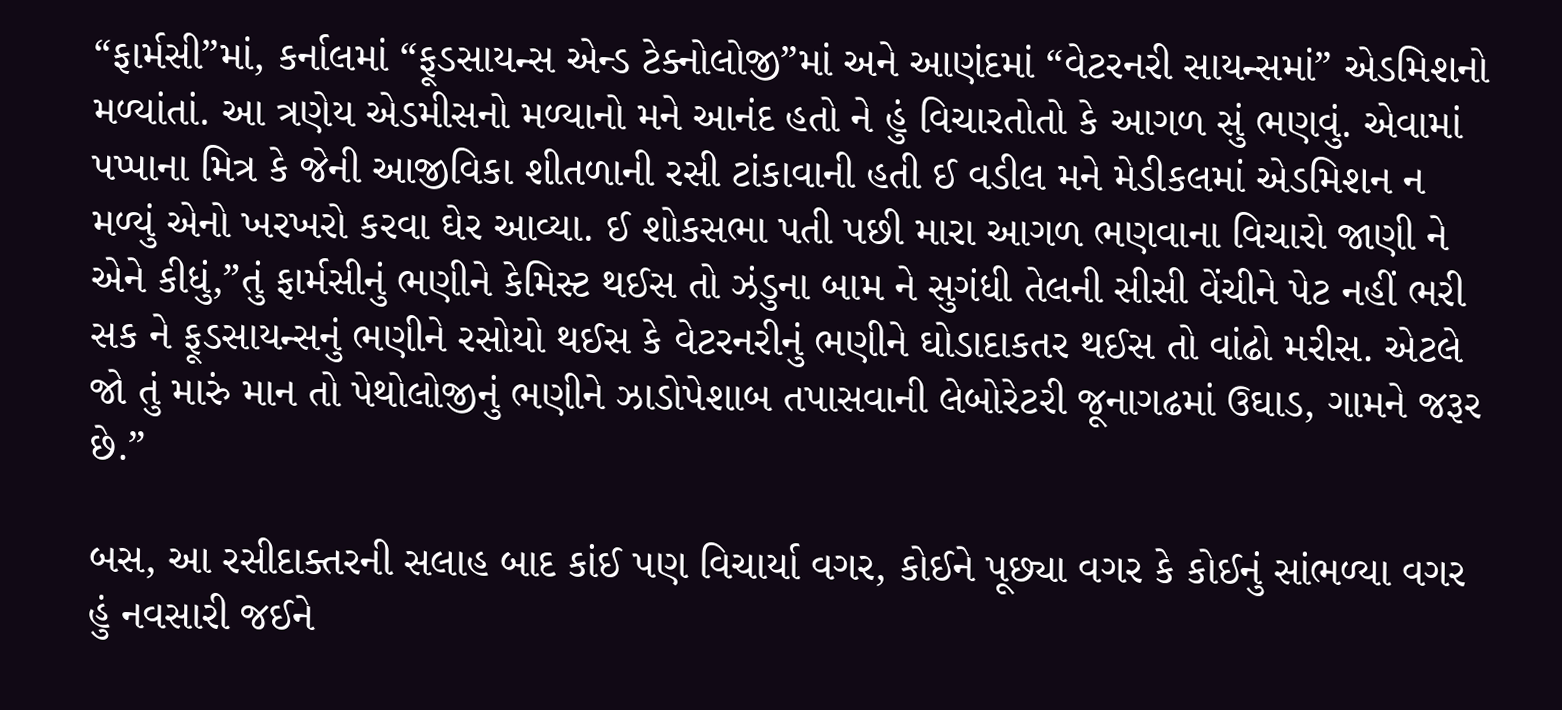“ફાર્મસી”માં, કર્નાલમાં “ફૂડસાયન્સ એન્ડ ટેક્નોલોજી”માં અને આણંદમાં “વેટરનરી સાયન્સમાં” એડમિશનો મળ્યાંતાં. આ ત્રણેય એડમીસનો મળ્યાનો મને આનંદ હતો ને હું વિચારતોતો કે આગળ સું ભણવું. એવામાં પપ્પાના મિત્ર કે જેની આજીવિકા શીતળાની રસી ટાંકાવાની હતી ઈ વડીલ મને મેડીકલમાં એડમિશન ન મળ્યું એનો ખરખરો કરવા ઘેર આવ્યા. ઈ શોકસભા પતી પછી મારા આગળ ભણવાના વિચારો જાણી ને એને કીધું,”તું ફાર્મસીનું ભણીને કેમિસ્ટ થઈસ તો ઝંડુના બામ ને સુગંધી તેલની સીસી વેંચીને પેટ નહીં ભરી સક ને ફૂડસાયન્સનું ભણીને રસોયો થઈસ કે વેટરનરીનું ભણીને ઘોડાદાકતર થઈસ તો વાંઢો મરીસ. એટલે જો તું મારું માન તો પેથોલોજીનું ભણીને ઝાડોપેશાબ તપાસવાની લેબોરેટરી જૂનાગઢમાં ઉઘાડ, ગામને જરૂર છે.”

બસ, આ રસીદાક્તરની સલાહ બાદ કાંઈ પણ વિચાર્યા વગર, કોઈને પૂછ્યા વગર કે કોઈનું સાંભળ્યા વગર હું નવસારી જઈને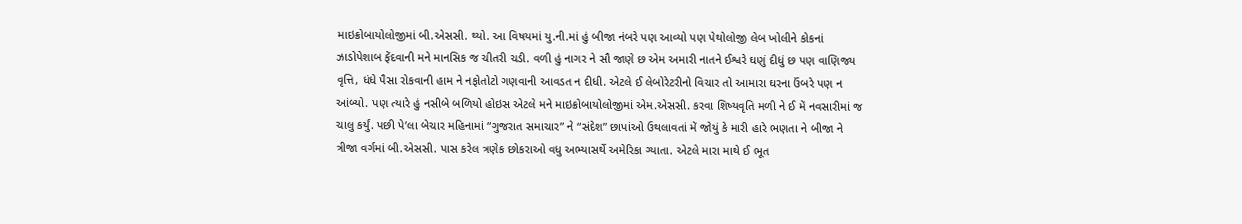માઇક્રોબાયોલોજીમાં બી.એસસી. થ્યો. આ વિષયમાં યુ.ની.માં હું બીજા નંબરે પણ આવ્યો પણ પેથોલોજી લેબ ખોલીને કોકનાં ઝાડોપેશાબ ફેંદવાની મને માનસિક જ ચીતરી ચડી. વળી હું નાગર ને સૌ જાણે છ એમ અમારી નાતને ઈશ્વરે ઘણું દીધું છ પણ વાણિજ્ય વૃત્તિ, ધંધે પૈસા રોકવાની હામ ને નફોતોટો ગણવાની આવડત ન દીધી. એટલે ઈ લેબોરેટરીનો વિચાર તો આમારા ઘરના ઉંબરે પણ ન આંબ્યો. પણ ત્યારે હું નસીબે બળિયો હોઇસ એટલે મને માઇક્રોબાયોલોજીમાં એમ.એસસી. કરવા શિષ્યવૃતિ મળી ને ઈ મેં નવસારીમાં જ ચાલુ કર્યું. પછી પે’લા બેચાર મહિનામાં “ગુજરાત સમાચાર” ને “સંદેશ” છાપાંઓ ઉથલાવતાં મેં જોયું કે મારી હારે ભણતા ને બીજા ને ત્રીજા વર્ગમાં બી.એસસી. પાસ કરેલ ત્રણેક છોકરાઓ વધુ અભ્યાસર્થે અમેરિકા ગ્યાતા. એટલે મારા માથે ઈ ભૂત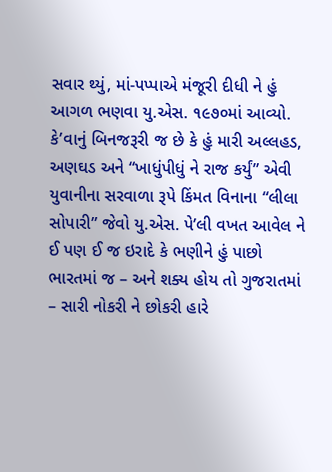સવાર થ્યું, માં-પપ્પાએ મંજૂરી દીધી ને હું આગળ ભણવા યુ.એસ. ૧૯૭૦માં આવ્યો. કે’વાનું બિનજરૂરી જ છે કે હું મારી અલ્લહડ, અણઘડ અને “ખાધુંપીધું ને રાજ કર્યું” એવી યુવાનીના સરવાળા રૂપે કિંમત વિનાના “લીલા સોપારી” જેવો યુ.એસ. પે’લી વખત આવેલ ને ઈ પણ ઈ જ ઇરાદે કે ભણીને હું પાછો ભારતમાં જ – અને શક્ય હોય તો ગુજરાતમાં – સારી નોકરી ને છોકરી હારે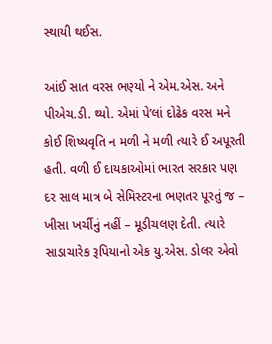સ્થાયી થઈસ.

આંઈ સાત વરસ ભણ્યો ને એમ.એસ. અને પીએચ.ડી. થ્યો. એમાં પે’લાં દોઢેક વરસ મને કોઈ શિષ્યવૃતિ ન મળી ને મળી ત્યારે ઈ અપૂરતી હતી. વળી ઈ દાયકાઓમાં ભારત સરકાર પણ દર સાલ માત્ર બે સેમિસ્ટરના ભણતર પૂરતું જ – ખીસા ખર્ચીનું નહીં – મૂડીચલણ દેતી. ત્યારે સાડાચારેક રૂપિયાનો એક યુ.એસ. ડોલર એવો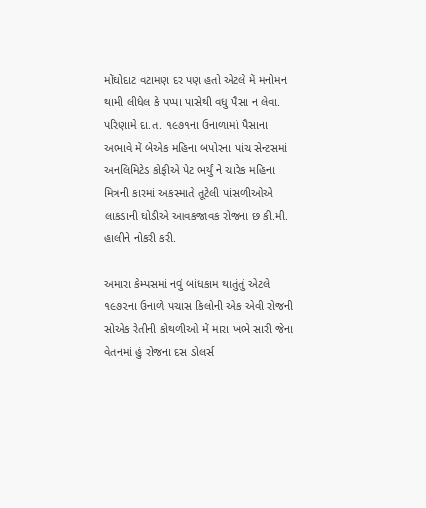મોંઘોદાટ વટામણ દર પણ હતો એટલે મેં મનોમન થામી લીધેલ કે પપ્પા પાસેથી વધુ પૈસા ન લેવા. પરિણામે દા.ત. ૧૯૭૧ના ઉનાળામાં પૈસાના અભાવે મેં બેએક મહિના બપોરના પાંચ સેન્ટસમાં અનલિમિટેડ કોફીએ પેટ ભર્યું ને ચારેક મહિના મિત્રની કારમાં અકસ્માતે તૂટેલી પાંસળીઓએ લાકડાની ઘોડીએ આવકજાવક રોજના છ કી.મી. હાલીને નોકરી કરી.

અમારા કેમ્પસમાં નવું બાંધકામ થાતુંતું એટલે ૧૯૭૨ના ઉનાળે પચાસ કિલોની એક એવી રોજની સોએક રેતીની કોથળીઓ મેં મારા ખભે સારી જેના વેતનમાં હું રોજના દસ ડોલર્સ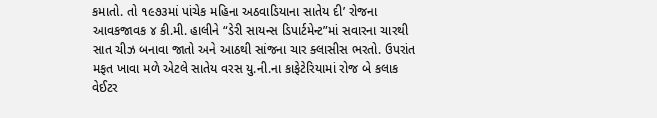કમાતો. તો ૧૯૭૩માં પાંચેક મહિના અઠવાડિયાના સાતેય દી’ રોજના આવકજાવક ૪ કી.મી. હાલીને “ડેરી સાયન્સ ડિપાર્ટમેન્ટ”માં સવારના ચારથી સાત ચીઝ બનાવા જાતો અને આઠથી સાંજના ચાર ક્લાસીસ ભરતો. ઉપરાંત મફત ખાવા મળે એટલે સાતેય વરસ યુ.ની.ના કાફેટેરિયામાં રોજ બે કલાક વેઈટર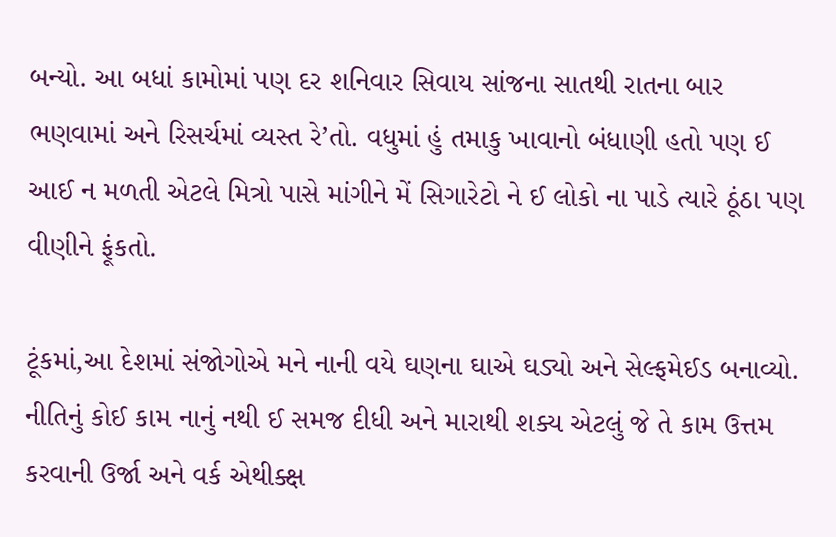બન્યો. આ બધાં કામોમાં પણ દર શનિવાર સિવાય સાંજના સાતથી રાતના બાર ભણવામાં અને રિસર્ચમાં વ્યસ્ત રે’તો. વધુમાં હું તમાકુ ખાવાનો બંધાણી હતો પણ ઈ આઈ ન મળતી એટલે મિત્રો પાસે માંગીને મેં સિગારેટો ને ઈ લોકો ના પાડે ત્યારે ઠૂંઠા પણ વીણીને ફૂંકતો.

ટૂંકમાં,આ દેશમાં સંજોગોએ મને નાની વયે ઘણના ઘાએ ઘડ્યો અને સેલ્ફમેઈડ બનાવ્યો. નીતિનું કોઈ કામ નાનું નથી ઈ સમજ દીધી અને મારાથી શક્ય એટલું જે તે કામ ઉત્તમ કરવાની ઉર્જા અને વર્ક એથીક્ક્ષ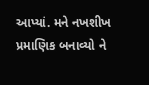આપ્યાં. મને નખશીખ પ્રમાણિક બનાવ્યો ને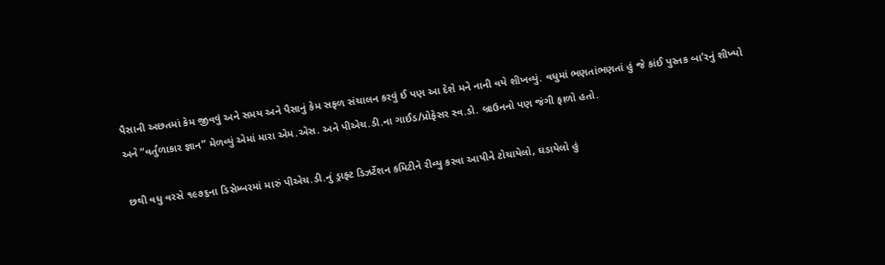પૈસાની અછતમાં કેમ જીવવું અને સમય અને પૈસાનું કેમ સફળ સંચાલન કરવું ઈ પણ આ દેશે મને નાની વયે શીખવ્યું. વધુમાં ભણતાંભણતાં હું જે કાંઈ પુસ્તક બા’રનું શીખ્યો અને “વર્તુળાકાર જ્ઞાન” મેળવ્યું એમાં મારા એમ.એસ. અને પીએચ.ડી.ના ગાઈડ/પ્રોફેસર સ્વ.ડો. બ્રાઉનનો પણ જંગી ફાળો હતો.

છથી વધુ વરસે ૧૯૭૬ના ડિસેમ્બરમાં મારું પીએચ.ડી.નું ડ્રાફ્ટ ડિઝર્ટેશન કમિટીને રીવ્યુ કરવા આપીને ટોચાયેલો, ઘડાયેલો હું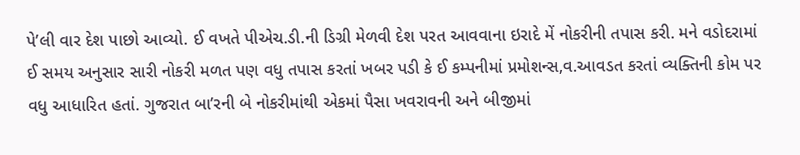પે’લી વાર દેશ પાછો આવ્યો. ઈ વખતે પીએચ.ડી.ની ડિગ્રી મેળવી દેશ પરત આવવાના ઇરાદે મેં નોકરીની તપાસ કરી. મને વડોદરામાં ઈ સમય અનુસાર સારી નોકરી મળત પણ વધુ તપાસ કરતાં ખબર પડી કે ઈ કમ્પનીમાં પ્રમોશન્સ,વ.આવડત કરતાં વ્યક્તિની કોમ પર વધુ આધારિત હતાં. ગુજરાત બા’રની બે નોકરીમાંથી એકમાં પૈસા ખવરાવની અને બીજીમાં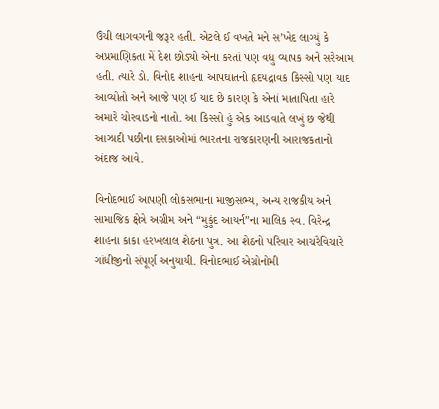ઉંચી લાગવગની જરૂર હતી. એટલે ઈ વખતે મને સ’ખેદ લાગ્યું કે અપ્રમાણિકતા મેં દેશ છોડ્યો એના કરતાં પણ વધુ વ્યાપક અને સરેઆમ હતી. ત્યારે ડો. વિનોદ શાહના આપઘાતનો હૃદયદ્રાવક કિસ્સો પણ યાદ આવ્યોતો અને આજે પણ ઈ યાદ છે કારણ કે એનાં માતાપિતા હારે અમારે ચોરવાડનો નાતો. આ કિસ્સો હું એક આડવાતે લખું છ જેથી આઝાદી પછીના દસકાઓમાં ભારતના રાજકારણની આરાજકતાનો અંદાજ આવે.

વિનોદભાઈ આપણી લોકસભાના માજીસભ્ય, અન્ય રાજકીય અને સામાજિક ક્ષેત્રે અગ્રીમ અને “મુકુંદ આયર્ન”ના માલિક સ્વ. વિરેન્દ્ર શાહના કાકા હરખલાલ શેઠના પુત્ર. આ શેઠનો પરિવાર આચરેવિચારે ગાંધીજીનો સંપૂર્ણ અનુયાયી. વિનોદભાઈ એગ્રોનોમી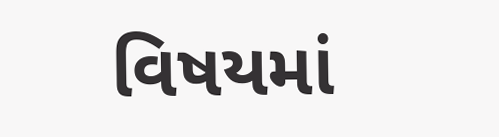વિષયમાં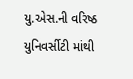યુ.એસ.ની વરિષ્ઠ યુનિવર્સીટી માંથી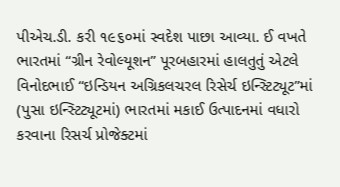પીએચ.ડી. કરી ૧૯૬૦માં સ્વદેશ પાછા આવ્યા. ઈ વખતે ભારતમાં “ગ્રીન રેવોલ્યૂશન” પૂરબહારમાં હાલતુતું એટલે વિનોદભાઈ “ઇન્ડિયન અગ્રિકલચરલ રિસેર્ચ ઇન્સ્ટિટ્યૂટ”માં (પુસા ઇન્સ્ટિટ્યૂટમાં) ભારતમાં મકાઈ ઉત્પાદનમાં વધારો કરવાના રિસર્ચ પ્રોજેક્ટમાં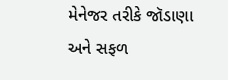મેનેજર તરીકે જૉડાણા અને સફળ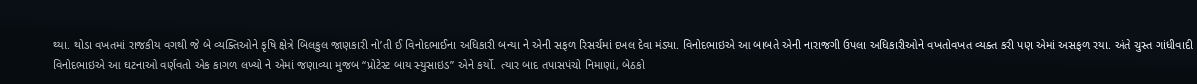થ્યા. થોડા વખતમાં રાજકીય વગથી જે બે વ્યક્તિઓને કૃષિ ક્ષેત્રે બિલકુલ જાણકારી નો’તી ઈ વિનોદભાઈના અધિકારી બન્યા ને એની સફળ રિસર્ચમાં દખલ દેવા મંડ્યા. વિનોદભાઇએ આ બાબતે એની નારાજગી ઉપલા અધિકારીઓને વખતોવખત વ્યક્ત કરી પણ એમાં અસફળ રયા. અંતે ચુસ્ત ગાંધીવાદી વિનોદભાઇએ આ ઘટનાઓ વર્ણવતો એક કાગળ લખ્યો ને એમાં જણાવ્યા મુજબ “પ્રોટેસ્ટ બાય સ્યુસાઇડ” એને કર્યો. ત્યાર બાદ તપાસપંચો નિમાણાં, બેઠકો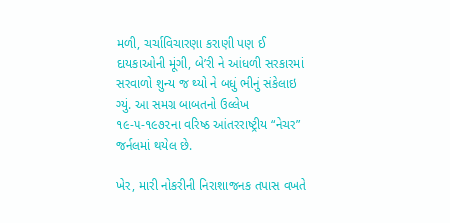મળી, ચર્ચાવિચારણા કરાણી પણ ઈ દાયકાઓની મૂંગી, બે’રી ને આંધળી સરકારમાં સરવાળો શુન્ય જ થ્યો ને બધું ભીનું સંકેલાઇ ગ્યું. આ સમગ્ર બાબતનો ઉલ્લેખ ૧૯-૫-૧૯૭૨ના વરિષ્ઠ આંતરરાષ્ટ્રીય “નેચર” જર્નલમાં થયેલ છે.

ખેર, મારી નોકરીની નિરાશાજનક તપાસ વખતે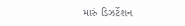મારું ડિઝર્ટેશન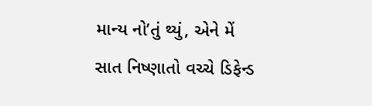માન્ય નો’તું થ્યું, એને મેં સાત નિષ્ણાતો વચ્ચે ડિફેન્ડ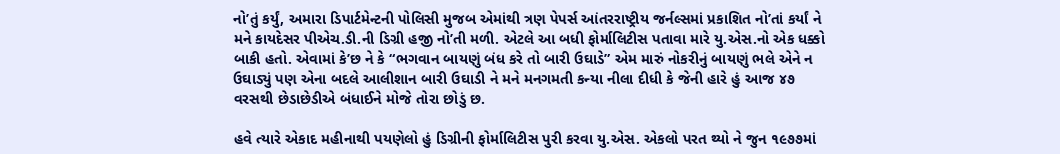નો’તું કર્યું, અમારા ડિપાર્ટમેન્ટની પોલિસી મુજબ એમાંથી ત્રણ પેપર્સ આંતરરાષ્ટ્રીય જર્નલ્સમાં પ્રકાશિત નો’તાં કર્યાં ને મને કાયદેસર પીએચ.ડી.ની ડિગ્રી હજી નો’તી મળી. એટલે આ બધી ફોર્માલિટીસ પતાવા મારે યુ.એસ.નો એક ધક્કો બાકી હતો. એવામાં કે’છ ને કે “ભગવાન બાયણું બંધ કરે તો બારી ઉઘાડે” એમ મારું નોકરીનું બાયણું ભલે એને ન ઉઘાડ્યું પણ એના બદલે આલીશાન બારી ઉઘાડી ને મને મનગમતી કન્યા નીલા દીધી કે જેની હારે હું આજ ૪૭ વરસથી છેડાછેડીએ બંધાઈને મોજે તોરા છોડું છ.

હવે ત્યારે એકાદ મહીનાથી પયણેલો હું ડિગ્રીની ફોર્માલિટીસ પુરી કરવા યુ.એસ. એકલો પરત થ્યો ને જુન ૧૯૭૭માં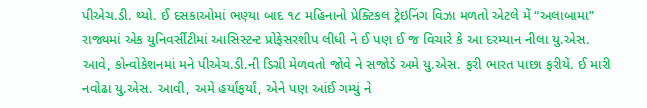પીએચ.ડી. થ્યો. ઈ દસકાઓમાં ભણ્યા બાદ ૧૮ મહિનાનો પ્રેક્ટિકલ ટ્રેઇનિંગ વિઝા મળતો એટલે મેં “અલાબામા” રાજ્યમાં એક યુનિવર્સીટીમાં આસિસ્ટન્ટ પ્રોફેસરશીપ લીધી ને ઈ પણ ઈ જ વિચારે કે આ દરમ્યાન નીલા યુ.એસ. આવે, કોન્વોકેશનમાં મને પીએચ.ડી.ની ડિગ્રી મેળવતો જોવે ને સજોડે અમે યુ.એસ. ફરી ભારત પાછા ફરીયેં. ઈ મારી નવોઢા યુ.એસ. આવી, અમે હર્યાંફર્યાં, એને પણ આંઈ ગમ્યું ને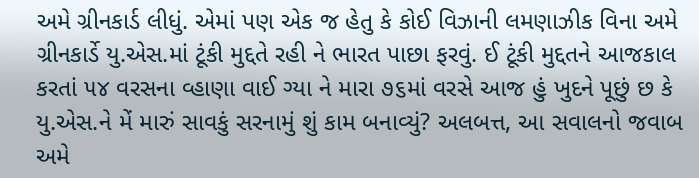અમે ગ્રીનકાર્ડ લીધું. એમાં પણ એક જ હેતુ કે કોઈ વિઝાની લમણાઝીક વિના અમે ગ્રીનકાર્ડે યુ.એસ.માં ટૂંકી મુદ્દતે રહી ને ભારત પાછા ફરવું. ઈ ટૂંકી મુદ્દતને આજકાલ કરતાં ૫૪ વરસના વ્હાણા વાઈ ગ્યા ને મારા ૭૬માં વરસે આજ હું ખુદને પૂછું છ કે યુ.એસ.ને મેં મારું સાવકું સરનામું શું કામ બનાવ્યું? અલબત્ત, આ સવાલનો જવાબ અમે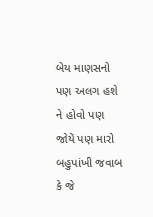બેય માણસનો પણ અલગ હશે ને હોવો પણ જોયેં પણ મારો બહુપાંખી જવાબ કે જે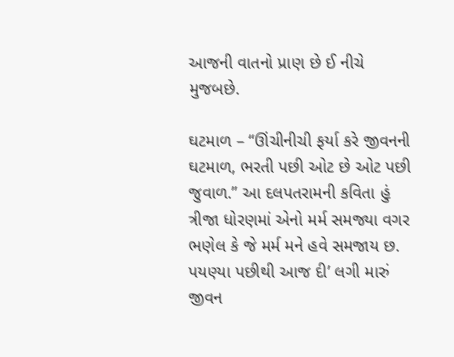આજની વાતનો પ્રાણ છે ઈ નીચે મુજબછે.

ઘટમાળ – “ઊંચીનીચી ફર્યા કરે જીવનની ઘટમાળ, ભરતી પછી ઓટ છે ઓટ પછી જુવાળ.” આ દલપતરામની કવિતા હું ત્રીજા ધોરણમાં એનો મર્મ સમજ્યા વગર ભણેલ કે જે મર્મ મને હવે સમજાય છ. પયણ્યા પછીથી આજ દી’ લગી મારું જીવન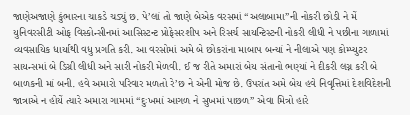જાણેઅજાણે કુંભારના ચાકડે ચડ્યું છ. પે’લાં તો જાણે બેએક વરસમાં “અલાબામા”ની નોકરી છોડી ને મેં યુનિવરસીટી ઓફ વિસ્કોન્સીનમાં આસિસ્ટન્ટ પ્રોફેસરશીપ અને રિસર્ચ સાયન્ટિસ્ટની નોકરી લીધી ને પછીના ગાળામાં વ્યવસાયિક ધાર્યાથી વધુ પ્રગતિ કરી. આ વરસોમાં અમે બે છોકરાંના માબાપ બન્યાં ને નીલાએ પણ કોમ્પ્યુટર સાયન્સમાં બે ડિગ્રી લીધી અને સારી નોકરી મેળવી. ઈ જ રીતે અમારાં બેય સંતાનો ભણ્યાં ને દીકરી લગ્ન કરી બે બાળકની માં બની. હવે અમારો પરિવાર મળતો રે’છ ને એની મોજ છે. ઉપરાંત અમે બેય હવે નિવૃત્તિમાં દેશવિદેશની જાત્રાએ ન હોયેં ત્યારે અમારા ગામમાં “દુઃખમાં આગળ ને સુખમાં પાછળ” એવા મિત્રો હારે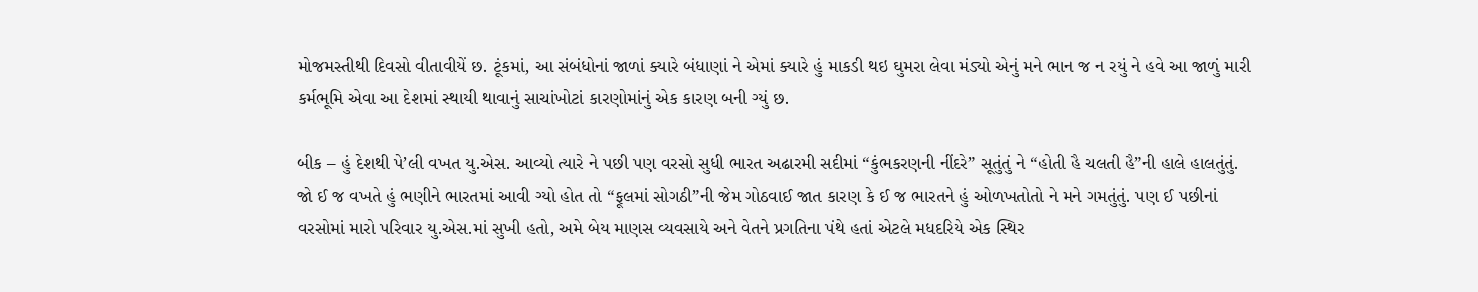મોજમસ્તીથી દિવસો વીતાવીયેં છ. ટૂંકમાં, આ સંબંધોનાં જાળાં ક્યારે બંધાણાં ને એમાં ક્યારે હું માકડી થઇ ઘુમરા લેવા મંડ્યો એનું મને ભાન જ ન રયું ને હવે આ જાળું મારી કર્મભૂમિ એવા આ દેશમાં સ્થાયી થાવાનું સાચાંખોટાં કારણોમાંનું એક કારણ બની ગ્યું છ.

બીક – હું દેશથી પે’લી વખત યુ.એસ. આવ્યો ત્યારે ને પછી પણ વરસો સુધી ભારત અઢારમી સદીમાં “કુંભકરણની નીંદરે” સૂતુંતું ને “હોતી હૈ ચલતી હૈ”ની હાલે હાલતુંતું. જો ઈ જ વખતે હું ભણીને ભારતમાં આવી ગ્યો હોત તો “ફૂલમાં સોગઠી”ની જેમ ગોઠવાઈ જાત કારણ કે ઈ જ ભારતને હું ઓળખતોતો ને મને ગમતુંતું. પણ ઈ પછીનાં વરસોમાં મારો પરિવાર યુ.એસ.માં સુખી હતો, અમે બેય માણસ વ્યવસાયે અને વેતને પ્રગતિના પંથે હતાં એટલે મધદરિયે એક સ્થિર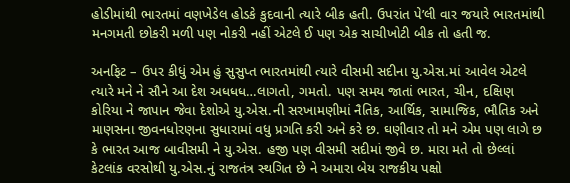હોડીમાંથી ભારતમાં વણખેડેલ હોડકે કુદવાની ત્યારે બીક હતી. ઉપરાંત પે’લી વાર જયારે ભારતમાંથી મનગમતી છોકરી મળી પણ નોકરી નહીં એટલે ઈ પણ એક સાચીખોટી બીક તો હતી જ.

અનફિટ – ઉપર કીધું એમ હું સુસુપ્ત ભારતમાંથી ત્યારે વીસમી સદીના યુ.એસ.માં આવેલ એટલે ત્યારે મને ને સૌને આ દેશ અધધધ…લાગતો, ગમતો. પણ સમય જાતાં ભારત, ચીન, દક્ષિણ કોરિયા ને જાપાન જેવા દેશોએ યુ.એસ.ની સરખામણીમાં નૈતિક, આર્થિક, સામાજિક, ભૌતિક અને માણસના જીવનધોરણના સુધારામાં વધુ પ્રગતિ કરી અને કરે છ. ઘણીવાર તો મને એમ પણ લાગે છ કે ભારત આજ બાવીસમી ને યુ.એસ. હજી પણ વીસમી સદીમાં જીવે છ. મારા મતે તો છેલ્લાં કેટલાંક વરસોથી યુ.એસ.નું રાજતંત્ર સ્થગિત છે ને અમારા બેય રાજકીય પક્ષો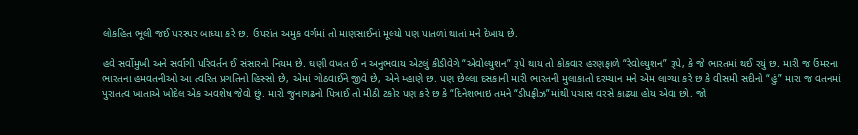લોકહિત ભૂલી જઈ પરસ્પર બાધ્યા કરે છ. ઉપરાંત અમુક વર્ગમાં તો માણસાઈનાં મૂલ્યો પણ પાતળાં થાતાં મને દેખાય છે.

હવે સર્વોમુખી અને સર્વાંગી પરિવર્તન ઈ સંસારનો નિયમ છે. ઘણી વખત ઈ ન અનુભવાય એટલું કીડીવેગે “એવોલ્યુશન” રૂપે થાય તો કોકવાર હરણફાળે “રેવોલ્યુશન” રૂપે, કે જે ભારતમાં થઈ રયું છ. મારી જ ઉંમરના ભારતના હમવતનીઓ આ ત્વરિત પ્રગતિનો હિસ્સો છે, એમાં ગોઠવાઈને જીવે છે, એને મ્હાણે છ. પણ છેલ્લા દસકાની મારી ભારતની મુલાકાતો દરમ્યાન મને એમ લાગ્યા કરે છ કે વીસમી સદીનો “હું” મારા જ વતનમાં પુરાતત્વ ખાતાએ ખોદેલ એક અવશેષ જેવો છું. મારો જુનાગઢનો પિત્રાઈ તો મીઠી ટકોર પણ કરે છ કે “દિનેશભાઇ તમને “ડીપફ્રીઝ”માંથી પચાસ વરસે કાઢ્યા હોય એવા છો. જો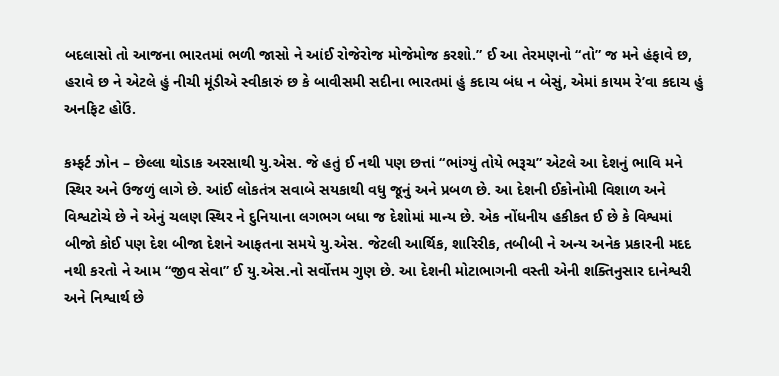બદલાસો તો આજના ભારતમાં ભળી જાસો ને આંઈ રોજેરોજ મોજેમોજ કરશો.” ઈ આ તેરમણનો “તો” જ મને હંફાવે છ, હરાવે છ ને એટલે હું નીચી મૂંડીએ સ્વીકારું છ કે બાવીસમી સદીના ભારતમાં હું કદાચ બંધ ન બેસું, એમાં કાયમ રે’વા કદાચ હું અનફિટ હોઉં.

કમ્ફર્ટ ઝોન – છેલ્લા થોડાક અરસાથી યુ.એસ. જે હતું ઈ નથી પણ છત્તાં “ભાંગ્યું તોયે ભરૂચ” એટલે આ દેશનું ભાવિ મને સ્થિર અને ઉજળું લાગે છે. આંઈ લોકતંત્ર સવાબે સયકાથી વધુ જૂનું અને પ્રબળ છે. આ દેશની ઈકોનોમી વિશાળ અને વિશ્વટોચે છે ને એનું ચલણ સ્થિર ને દુનિયાના લગભગ બધા જ દેશોમાં માન્ય છે. એક નોંધનીય હકીકત ઈ છે કે વિશ્વમાં બીજો કોઈ પણ દેશ બીજા દેશને આફતના સમયે યુ.એસ. જેટલી આર્થિક, શારિરીક, તબીબી ને અન્ય અનેક પ્રકારની મદદ નથી કરતો ને આમ “જીવ સેવા” ઈ યુ.એસ.નો સર્વોત્તમ ગુણ છે. આ દેશની મોટાભાગની વસ્તી એની શક્તિનુસાર દાનેશ્વરી અને નિશ્વાર્થ છે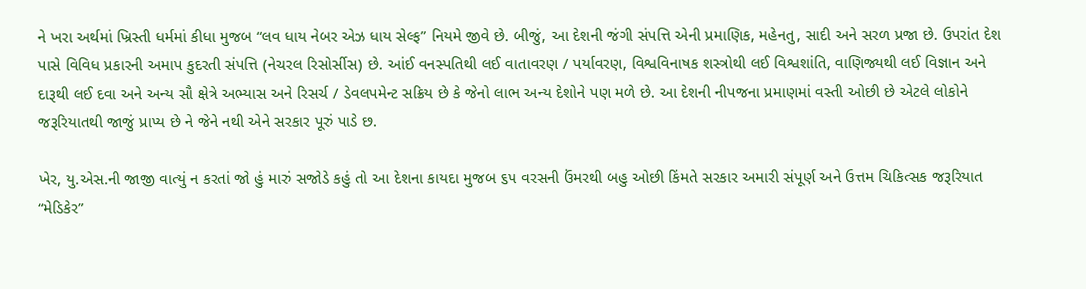ને ખરા અર્થમાં ખ્રિસ્તી ધર્મમાં કીધા મુજબ “લવ ધાય નેબર એઝ ધાય સેલ્ફ” નિયમે જીવે છે. બીજું, આ દેશની જંગી સંપત્તિ એની પ્રમાણિક, મહેનતુ, સાદી અને સરળ પ્રજા છે. ઉપરાંત દેશ પાસે વિવિધ પ્રકારની અમાપ કુદરતી સંપત્તિ (નેચરલ રિસોર્સીસ) છે. આંઈ વનસ્પતિથી લઈ વાતાવરણ / પર્યાવરણ, વિશ્વવિનાષક શસ્ત્રોથી લઈ વિશ્વશાંતિ, વાણિજ્યથી લઈ વિજ્ઞાન અને દારૂથી લઈ દવા અને અન્ય સૌ ક્ષેત્રે અભ્યાસ અને રિસર્ચ / ડેવલપમેન્ટ સક્રિય છે કે જેનો લાભ અન્ય દેશોને પણ મળે છે. આ દેશની નીપજના પ્રમાણમાં વસ્તી ઓછી છે એટલે લોકોને જરૂરિયાતથી જાજું પ્રાપ્ય છે ને જેને નથી એને સરકાર પૂરું પાડે છ.

ખેર, યુ.એસ.ની જાજી વાત્યું ન કરતાં જો હું મારું સજોડે કહું તો આ દેશના કાયદા મુજબ ૬૫ વરસની ઉંમરથી બહુ ઓછી કિંમતે સરકાર અમારી સંપૂર્ણ અને ઉત્તમ ચિકિત્સક જરૂરિયાત “મેડિકેર”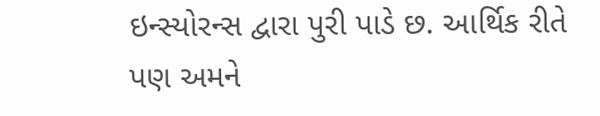ઇન્સ્યોરન્સ દ્વારા પુરી પાડે છ. આર્થિક રીતે પણ અમને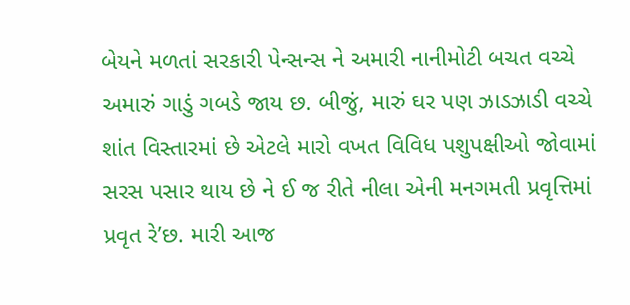બેયને મળતાં સરકારી પેન્સન્સ ને અમારી નાનીમોટી બચત વચ્ચે અમારું ગાડું ગબડે જાય છ. બીજું, મારું ઘર પણ ઝાડઝાડી વચ્ચે શાંત વિસ્તારમાં છે એટલે મારો વખત વિવિધ પશુપક્ષીઓ જોવામાં સરસ પસાર થાય છે ને ઈ જ રીતે નીલા એની મનગમતી પ્રવૃત્તિમાં પ્રવૃત રે’છ. મારી આજ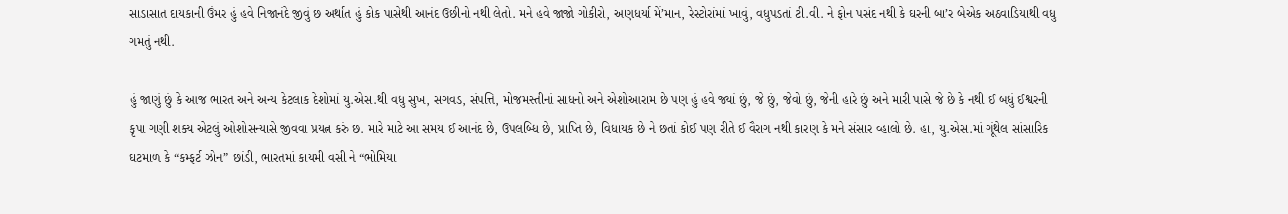સાડાસાત દાયકાની ઉંમર હું હવે નિજાનંદે જીવું છ અર્થાત હું કોક પાસેથી આનંદ ઉછીનો નથી લેતો. મને હવે જાજો ગોકીરો, અણધર્યા મેં’માન, રેસ્ટોરાંમાં ખાવું, વધુપડતાં ટી.વી. ને ફોન પસંદ નથી કે ઘરની બા’ર બેએક અઠવાડિયાથી વધુ ગમતું નથી.

હું જાણું છું કે આજ ભારત અને અન્ય કેટલાક દેશોમાં યુ.એસ.થી વધુ સુખ, સગવડ, સંપત્તિ, મોજમસ્તીનાં સાધનો અને એશોઆરામ છે પણ હું હવે જ્યાં છું, જે છું, જેવો છું, જેની હારે છું અને મારી પાસે જે છે કે નથી ઈ બધું ઈશ્વરની કૃપા ગણી શક્ય એટલું ઓશોસન્યાસે જીવવા પ્રયત્ન કરું છ. મારે માટે આ સમય ઈ આનંદ છે, ઉપલબ્‍ધિ છે, પ્રાપ્‍તિ છે, વિધાયક છે ને છતાં કોઈ પણ રીતે ઈ વૈરાગ નથી કારણ કે મને સંસાર વ્હાલો છે. હા, યુ.એસ.માં ગૂંથેલ સાંસારિક ઘટમાળ કે “કમ્ફર્ટ ઝોન” છાંડી, ભારતમાં કાયમી વસી ને “ભોમિયા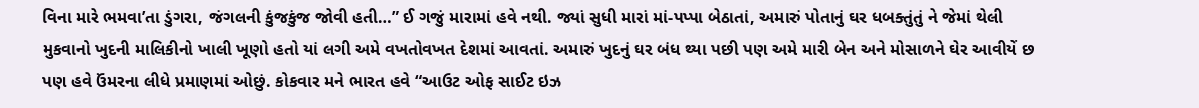વિના મારે ભમવા’તા ડુંગરા, જંગલની કુંજકુંજ જોવી હતી…” ઈ ગજું મારામાં હવે નથી. જ્યાં સુધી મારાં માં-પપ્પા બેઠાતાં, અમારું પોતાનું ઘર ધબક્તુંતું ને જેમાં થેલી મુકવાનો ખુદની માલિકીનો ખાલી ખૂણો હતો યાં લગી અમે વખતોવખત દેશમાં આવતાં. અમારું ખુદનું ઘર બંધ થ્યા પછી પણ અમે મારી બેન અને મોસાળને ઘેર આવીયેં છ પણ હવે ઉંમરના લીધે પ્રમાણમાં ઓછું. કોકવાર મને ભારત હવે “આઉટ ઓફ સાઈટ ઇઝ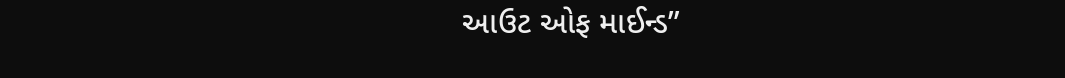આઉટ ઓફ માઈન્ડ”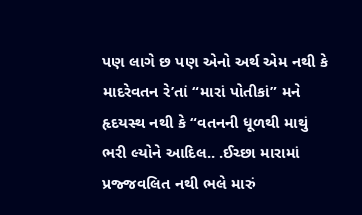પણ લાગે છ પણ એનો અર્થ એમ નથી કે માદરેવતન રે’તાં “મારાં પોતીકાં” મને હૃદયસ્થ નથી કે “વતનની ધૂળથી માથું ભરી લ્યોને આદિલ.. .ઈચ્છા મારામાં પ્રજ્જવલિત નથી ભલે મારું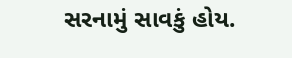સરનામું સાવકું હોય.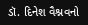ડૉ. દિનેશ વૈશ્નવનો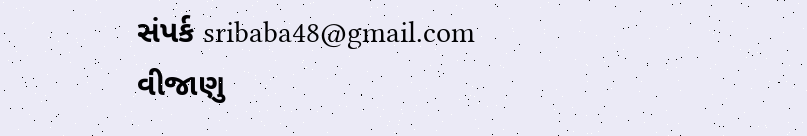સંપર્ક sribaba48@gmail.com વીજાણુ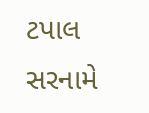ટપાલ સરનામે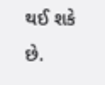થઈ શકે છે.